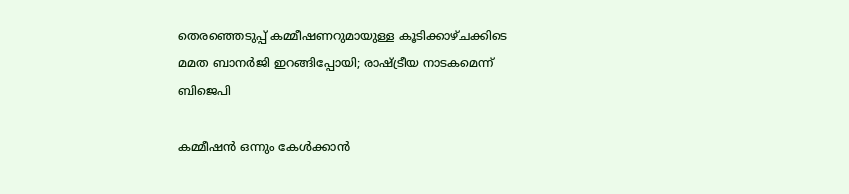തെരഞ്ഞെടുപ്പ് കമ്മീഷണറുമായുള്ള കൂടിക്കാഴ്ചക്കിടെ മമത ബാനർജി ഇറങ്ങിപ്പോയി; രാഷ്ട്രീയ നാടകമെന്ന് ബിജെപി

കമ്മീഷൻ ഒന്നും കേൾക്കാൻ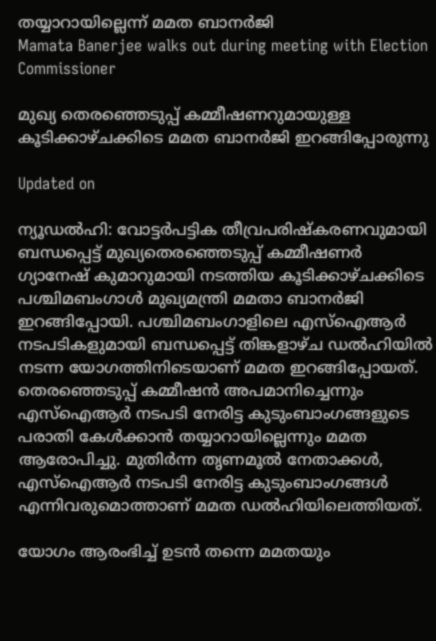തയ്യാറായില്ലെന്ന് മമത ബാനർജി
Mamata Banerjee walks out during meeting with Election Commissioner

മുഖ്യ തെരഞ്ഞെടുപ്പ് കമ്മീഷണറുമായുള്ള കൂടിക്കാഴ്ചക്കിടെ മമത ബാനർജി ഇറങ്ങിപ്പോരുന്നു

Updated on

ന്യൂഡൽഹി: വോട്ടർപട്ടിക തീവ്രപരിഷ്കരണവുമായി ബന്ധപ്പെട്ട് മുഖ്യതെരഞ്ഞെടുപ്പ് കമ്മീഷണർ ഗ്യാനേഷ് കുമാറുമായി നടത്തിയ കൂടിക്കാഴ്ചക്കിടെ പശ്ചിമബംഗാൾ മുഖ്യമന്ത്രി മമതാ ബാനർജി ഇറങ്ങിപ്പോയി. പശ്ചിമബംഗാളിലെ എസ്ഐആർ നടപടികളുമായി ബന്ധപ്പെട്ട് തിങ്കളാഴ്ച ഡൽഹിയിൽ നടന്ന യോഗത്തിനിടെയാണ് മമത ഇറങ്ങിപ്പോയത്. തെരഞ്ഞെടുപ്പ് കമ്മീഷൻ അപമാനിച്ചെന്നും എസ്ഐആർ നടപടി നേരിട്ട കുടുംബാംഗങ്ങളുടെ പരാതി കേൾക്കാൻ തയ്യാറായില്ലെന്നും മമത ആരോപിച്ചു. മുതിർ‌ന്ന തൃണമൂൽ നേതാക്കൾ, എസ്ഐആർ നടപടി നേരിട്ട കുടുംബാംഗങ്ങൾ‌ എന്നിവരുമൊത്താണ് മമത ഡൽഹിയിലെത്തിയത്.

യോഗം ആരംഭിച്ച് ഉടൻ തന്നെ മമതയും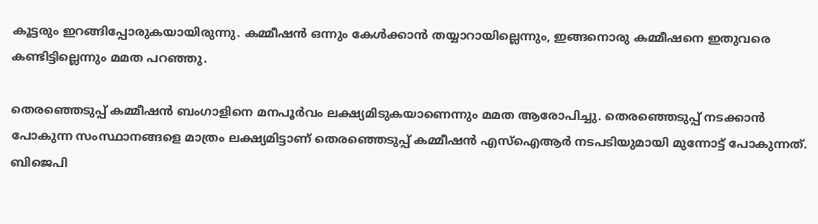കൂട്ടരും ഇറങ്ങിപ്പോരുക‍യായിരുന്നു. കമ്മീഷൻ ഒന്നും കേൾക്കാൻ തയ്യാറായില്ലെന്നും, ഇങ്ങനൊരു കമ്മീഷനെ ഇതുവരെ കണ്ടിട്ടില്ലെന്നും മമത പറഞ്ഞു.

തെരഞ്ഞെടുപ്പ് കമ്മീഷൻ ബംഗാളിനെ മനപൂർവം ലക്ഷ്യമിടുകയാണെന്നും മമത ആരോപിച്ചു. തെരഞ്ഞെടുപ്പ് നടക്കാൻ പോകുന്ന സംസ്ഥാനങ്ങളെ മാത്രം ലക്ഷ്യമിട്ടാണ് തെരഞ്ഞെടുപ്പ് കമ്മീഷൻ എസ്ഐആർ നടപടിയുമായി മുന്നോട്ട് പോകുന്നത്. ബിജെപി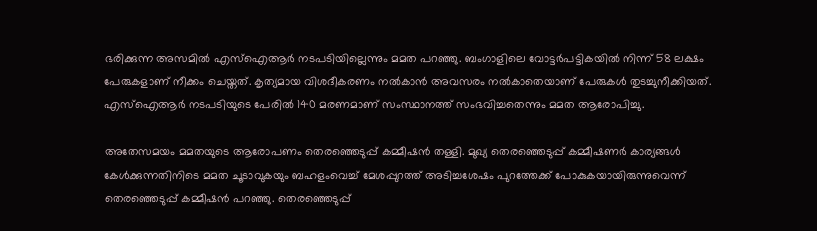ഭരിക്കുന്ന അസമിൽ എസ്ഐആർ നടപടിയില്ലെന്നും മമത പറഞ്ഞു. ബംഗാളിലെ വോട്ടർപട്ടിക‍യിൽ നിന്ന് 58 ലക്ഷം പേരുകളാണ് നീക്കം ചെയ്തത്. കൃത്യമായ വിശദീകരണം നൽകാൻ അവസരം നൽകാതെയാണ് പേരുകൾ തുടച്ചുനീക്കിയത്. എസ്ഐആർ നടപടിയുടെ പേരിൽ 140 മരണമാണ് സംസ്ഥാനത്ത് സംഭവിച്ചതെന്നും മമത ആരോപിച്ചു.

അതേസമയം മമതയുടെ ആരോപണം തെരഞ്ഞെടുപ്പ് കമ്മീഷൻ തള്ളി. മുഖ്യ തെരഞ്ഞെടുപ്പ് കമ്മീഷണർ കാര്യങ്ങൾ കേൾക്കുന്നതിനിടെ മമത ചൂടാവുകയും ബഹളംവെച്ച് മേശപ്പുറത്ത് അടിച്ചശേഷം പുറത്തേക്ക് പോകുകയായിരുന്നുവെന്ന് തെരഞ്ഞെടുപ്പ് കമ്മീഷൻ പറഞ്ഞു. തെരഞ്ഞെടുപ്പ്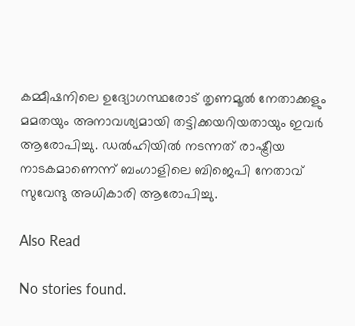കമ്മീഷനിലെ ഉദ്യോഗസ്ഥരോട് തൃണമൂൽ നേതാക്കളും മമതയും അനാവശ്യമായി തട്ടിക്കയറിയതായും ഇവർ ആരോപിച്ചു. ഡൽഹിയിൽ നടന്നത് രാഷ്ട്രീയ നാടകമാണെന്ന് ബംഗാളിലെ ബിജെപി നേതാവ് സുവേന്ദു അധികാരി ആരോപിച്ചു.

Also Read

No stories found.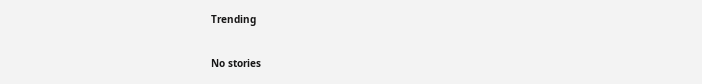Trending

No stories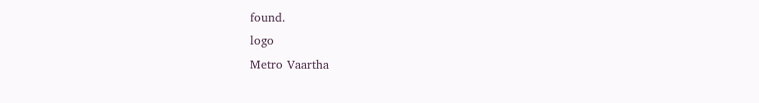found.
logo
Metro Vaartha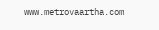www.metrovaartha.com